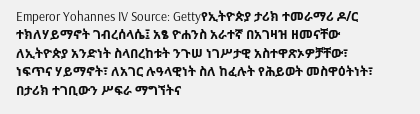Emperor Yohannes IV Source: Gettyየኢትዮጵያ ታሪክ ተመራማሪ ዶ/ር ተክለሃይማኖት ገብረሰላሴ፤ አፄ ዮሐንስ አራተኛ በአገዛዝ ዘመናቸው ለኢትዮጵያ አንድነት ስላበረከቱት ንጉሠ ነገሥታዊ አስተዋጽኦዎቻቸው፣ ነፍጥና ሃይማኖት፣ ለአገር ሉዓላዊነት ስለ ከፈሉት የሕይወት መስዋዕትነት፣ በታሪክ ተገቢውን ሥፍራ ማግኘትና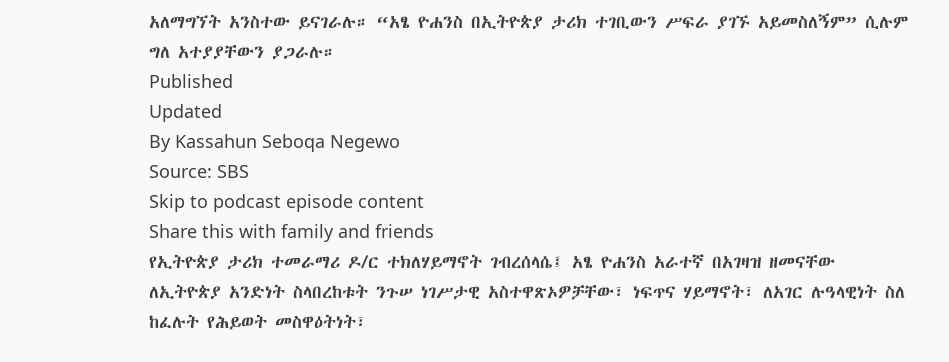አለማግኘት አንስተው ይናገራሉ። “አፄ ዮሐንስ በኢትዮጵያ ታሪክ ተገቢውን ሥፍራ ያገኙ አይመስለኝም” ሲሉም ግለ አተያያቸውን ያጋራሉ።
Published
Updated
By Kassahun Seboqa Negewo
Source: SBS
Skip to podcast episode content
Share this with family and friends
የኢትዮጵያ ታሪክ ተመራማሪ ዶ/ር ተክለሃይማኖት ገብረሰላሴ፤ አፄ ዮሐንስ አራተኛ በአገዛዝ ዘመናቸው ለኢትዮጵያ አንድነት ስላበረከቱት ንጉሠ ነገሥታዊ አስተዋጽኦዎቻቸው፣ ነፍጥና ሃይማኖት፣ ለአገር ሉዓላዊነት ስለ ከፈሉት የሕይወት መስዋዕትነት፣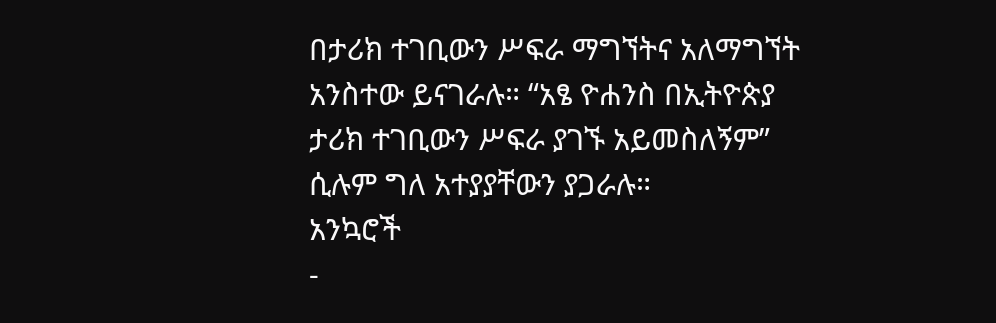በታሪክ ተገቢውን ሥፍራ ማግኘትና አለማግኘት አንስተው ይናገራሉ። “አፄ ዮሐንስ በኢትዮጵያ ታሪክ ተገቢውን ሥፍራ ያገኙ አይመስለኝም” ሲሉም ግለ አተያያቸውን ያጋራሉ።
አንኳሮች
-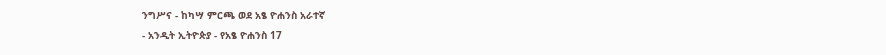ንግሥና - ከካሣ ምርጫ ወደ አፄ ዮሐንስ አራተኛ
- አንዲት ኢትዮጵያ - የአፄ ዮሐንስ 17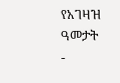የአገዛዝ ዓመታት
-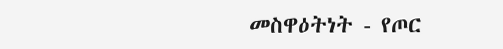መስዋዕትነት - የጦር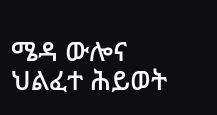ሜዳ ውሎና ህልፈተ ሕይወት